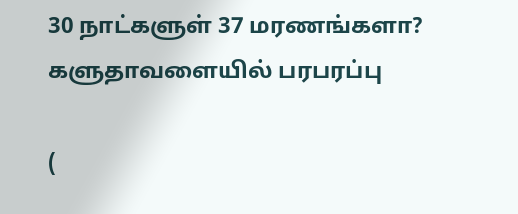30 நாட்களுள் 37 மரணங்களா? களுதாவளையில் பரபரப்பு

(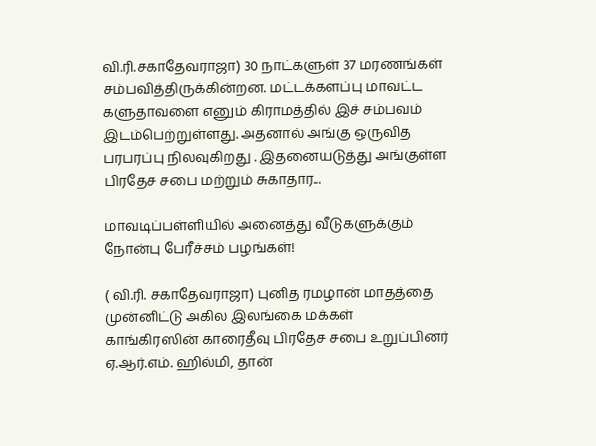வி.ரி.சகாதேவராஜா) 30 நாட்களுள் 37 மரணங்கள் சம்பவித்திருக்கின்றன. மட்டக்களப்பு மாவட்ட களுதாவளை எனும் கிராமத்தில் இச் சம்பவம் இடம்பெற்றுள்ளது. அதனால் அங்கு ஒருவித பரபரப்பு நிலவுகிறது . இதனையடுத்து அங்குள்ள பிரதேச சபை மற்றும் சுகாதார...

மாவடிப்பள்ளியில் அனைத்து வீடுகளுக்கும் நோன்பு பேரீச்சம் பழங்கள்!

( வி.ரி. சகாதேவராஜா) புனித ரமழான் மாதத்தை முன்னிட்டு அகில இலங்கை மக்கள் காங்கிரஸின் காரைதீவு பிரதேச சபை உறுப்பினர் ஏ.ஆர்.எம். ஹில்மி, தான்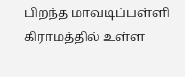பிறந்த மாவடிப்பள்ளி கிராமத்தில் உள்ள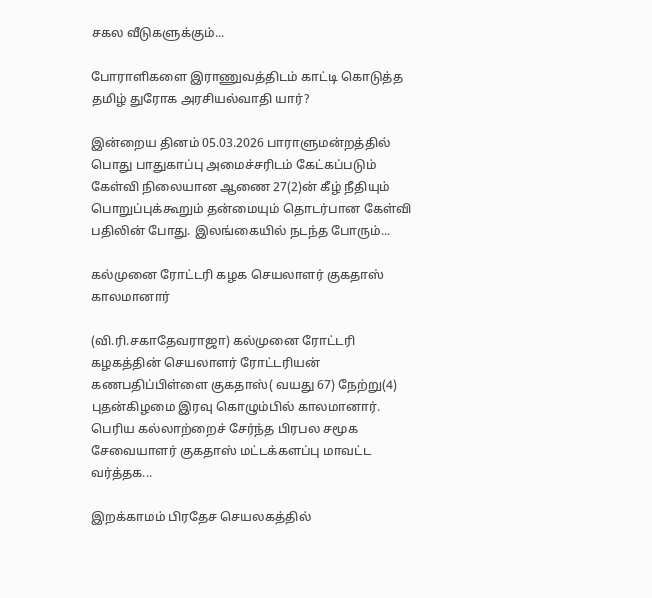சகல வீடுகளுக்கும்...

போராளிகளை இராணுவத்திடம் காட்டி கொடுத்த தமிழ் துரோக அரசியல்வாதி யார்?

இன்றைய தினம் 05.03.2026 பாராளுமன்றத்தில் பொது பாதுகாப்பு அமைச்சரிடம் கேட்கப்படும் கேள்வி நிலையான ஆணை 27(2)ன் கீழ் நீதியும் பொறுப்புக்கூறும் தன்மையும் தொடர்பான கேள்வி பதிலின் போது. இலங்கையில் நடந்த போரும்...

கல்முனை ரோட்டரி கழக செயலாளர் குகதாஸ் காலமானார்

(வி.ரி.சகாதேவராஜா) கல்முனை ரோட்டரி கழகத்தின் செயலாளர் ரோட்டரியன் கணபதிப்பிள்ளை குகதாஸ்( வயது 67) நேற்று(4) புதன்கிழமை இரவு கொழும்பில் காலமானார். பெரிய கல்லாற்றைச் சேர்ந்த பிரபல சமூக சேவையாளர் குகதாஸ் மட்டக்களப்பு மாவட்ட வர்த்தக...

இறக்காமம் பிரதேச செயலகத்தில்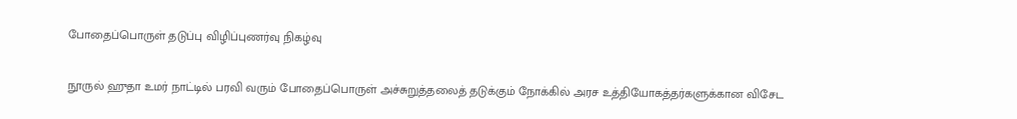போதைப்பொருள் தடுப்பு விழிப்புணர்வு நிகழ்வு

நூருல் ஹுதா உமர் நாட்டில் பரவி வரும் போதைப்பொருள் அச்சுறுத்தலைத் தடுக்கும் நோக்கில் அரச உத்தியோகத்தர்களுக்கான விசேட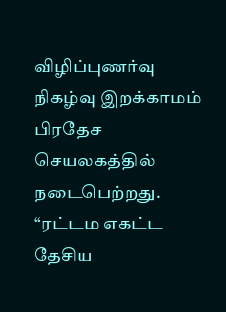விழிப்புணர்வு நிகழ்வு இறக்காமம் பிரதேச செயலகத்தில் நடைபெற்றது. “ரட்டம எகட்ட தேசிய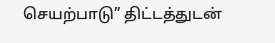செயற்பாடு” திட்டத்துடன்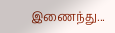இணைந்து...